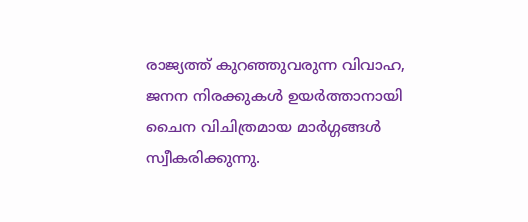രാജ്യത്ത് കുറഞ്ഞുവരുന്ന വിവാഹ, ജനന നിരക്കുകൾ ഉയർത്താനായി ചൈന വിചിത്രമായ മാർഗ്ഗങ്ങൾ സ്വീകരിക്കുന്നു.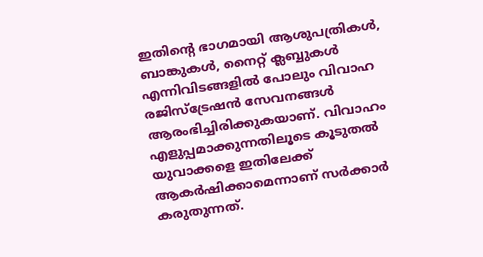ഇതിന്റെ ഭാഗമായി ആശുപത്രികൾ, ബാങ്കുകൾ, നൈറ്റ് ക്ലബ്ബുകൾ എന്നിവിടങ്ങളിൽ പോലും വിവാഹ രജിസ്ട്രേഷൻ സേവനങ്ങൾ ആരംഭിച്ചിരിക്കുകയാണ്. വിവാഹം എളുപ്പമാക്കുന്നതിലൂടെ കൂടുതൽ യുവാക്കളെ ഇതിലേക്ക് ആകർഷിക്കാമെന്നാണ് സർക്കാർ കരുതുന്നത്.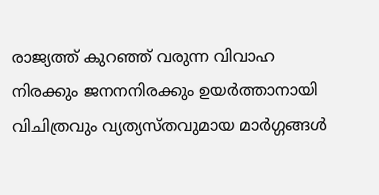രാജ്യത്ത് കുറഞ്ഞ് വരുന്ന വിവാഹ നിരക്കും ജനനനിരക്കും ഉയർത്താനായി വിചിത്രവും വ്യത്യസ്തവുമായ മാർഗ്ഗങ്ങൾ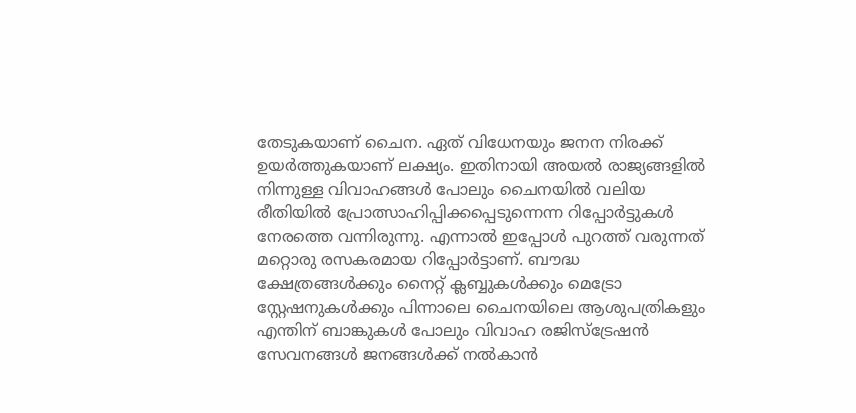തേടുകയാണ് ചൈന. ഏത് വിധേനയും ജനന നിരക്ക് ഉയർത്തുകയാണ് ലക്ഷ്യം. ഇതിനായി അയൽ രാജ്യങ്ങളിൽ നിന്നുള്ള വിവാഹങ്ങൾ പോലും ചൈനയിൽ വലിയ രീതിയിൽ പ്രോത്സാഹിപ്പിക്കപ്പെടുന്നെന്ന റിപ്പോർട്ടുകൾ നേരത്തെ വന്നിരുന്നു. എന്നാൽ ഇപ്പോൾ പുറത്ത് വരുന്നത് മറ്റൊരു രസകരമായ റിപ്പോർട്ടാണ്. ബൗദ്ധ ക്ഷേത്രങ്ങൾക്കും നൈറ്റ് ക്ലബ്ബുകൾക്കും മെട്രോ സ്റ്റേഷനുകൾക്കും പിന്നാലെ ചൈനയിലെ ആശുപത്രികളും എന്തിന് ബാങ്കുകൾ പോലും വിവാഹ രജിസ്ട്രേഷൻ സേവനങ്ങൾ ജനങ്ങൾക്ക് നൽകാൻ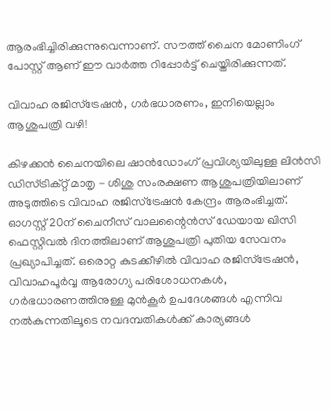ആരംഭിച്ചിരിക്കുന്നുവെന്നാണ്. സൗത്ത് ചൈന മോണിംഗ് പോസ്റ്റ് ആണ് ഈ വാർത്ത റിപ്പോർട്ട് ചെയ്തിരിക്കുന്നത്.

വിവാഹ രജിസ്ട്രേഷൻ, ഗർഭധാരണം, ഇനിയെല്ലാം ആശുപത്രി വഴി!

കിഴക്കൻ ചൈനയിലെ ഷാൻഡോംഗ് പ്രവിശ്യയിലുള്ള ലിൻസി ഡിസ്ട്രിക്റ്റ് മാതൃ - ശിശു സംരക്ഷണ ആശുപത്രിയിലാണ് അടുത്തിടെ വിവാഹ രജിസ്ട്രേഷൻ കേന്ദ്രം ആരംഭിച്ചത്. ഓഗസ്റ്റ് 20ന് ചൈനീസ് വാലന്റൈൻസ് ഡേയായ ഖിസി ഫെസ്റ്റിവൽ ദിനത്തിലാണ് ആശുപത്രി പുതിയ സേവനം പ്രഖ്യാപിച്ചത്. ഒരൊറ്റ കുടക്കീഴിൽ വിവാഹ രജിസ്ട്രേഷൻ, വിവാഹപൂർവ്വ ആരോഗ്യ പരിശോധനകൾ, ഗർഭധാരണത്തിനുള്ള മുൻകൂർ ഉപദേശങ്ങൾ എന്നിവ നൽകുന്നതിലൂടെ നവദമ്പതികൾക്ക് കാര്യങ്ങൾ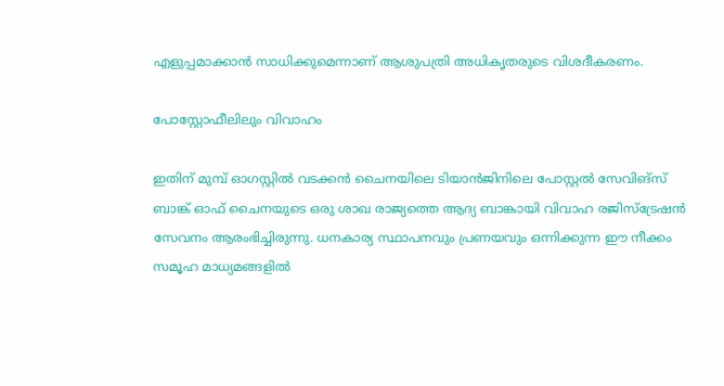എളുപ്പമാക്കാൻ സാധിക്കുമെന്നാണ് ആശുപത്രി അധികൃതരുടെ വിശദീകരണം.

പോസ്റ്റോഫീലിലും വിവാഹം

ഇതിന് മുമ്പ് ഓഗസ്റ്റിൽ വടക്കൻ ചൈനയിലെ ടിയാൻജിനിലെ പോസ്റ്റൽ സേവിങ്സ് ബാങ്ക് ഓഫ് ചൈനയുടെ ഒരു ശാഖ രാജ്യത്തെ ആദ്യ ബാങ്കായി വിവാഹ രജിസ്ട്രേഷൻ സേവനം ആരംഭിച്ചിരുന്നു. ധനകാര്യ സ്ഥാപനവും പ്രണയവും ഒന്നിക്കുന്ന ഈ നീക്കം സമൂഹ മാധ്യമങ്ങളിൽ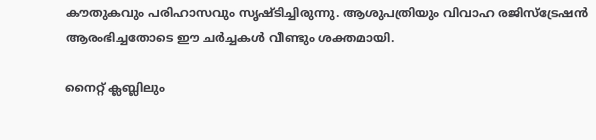കൗതുകവും പരിഹാസവും സൃഷ്ടിച്ചിരുന്നു. ആശുപത്രിയും വിവാഹ രജിസ്ട്രേഷൻ ആരംഭിച്ചതോടെ ഈ ചർച്ചകൾ വീണ്ടും ശക്തമായി.

നൈറ്റ് ക്ലബ്ലിലും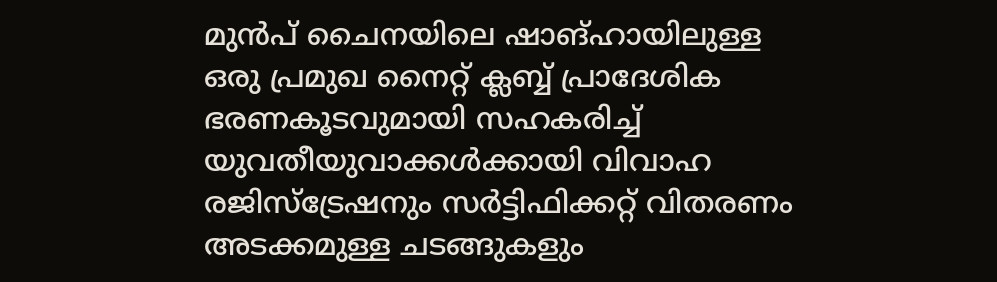മുൻപ് ചൈനയിലെ ഷാങ്ഹായിലുള്ള ഒരു പ്രമുഖ നൈറ്റ് ക്ലബ്ബ് പ്രാദേശിക ഭരണകൂടവുമായി സഹകരിച്ച് യുവതീയുവാക്കൾക്കായി വിവാഹ രജിസ്ട്രേഷനും സർട്ടിഫിക്കറ്റ് വിതരണം അടക്കമുള്ള ചടങ്ങുകളും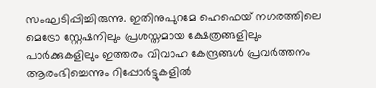സംഘടിപ്പിച്ചിരുന്നു. ഇതിനുപുറമേ ഹെഫെയ് നഗരത്തിലെ മെട്രോ സ്റ്റേഷനിലും പ്രശസ്തമായ ക്ഷേത്രങ്ങളിലും പാർക്കുകളിലും ഇത്തരം വിവാഹ കേന്ദ്രങ്ങൾ പ്രവർത്തനം ആരംഭിച്ചെന്നും റിപ്പോർട്ടുകളിൽ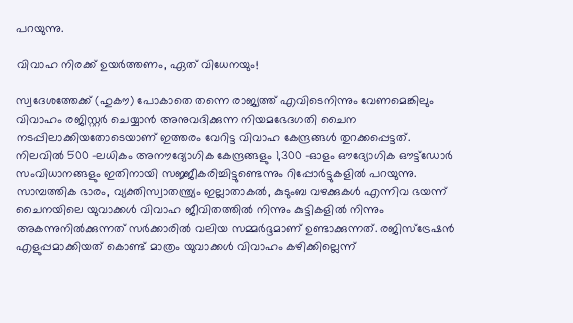പറയുന്നു.

വിവാഹ നിരക്ക് ഉയർത്തണം, ഏത് വിധേനയും!

സ്വദേശത്തേക്ക് (ഹുകൗ) പോകാതെ തന്നെ രാജ്യത്ത് എവിടെനിന്നും വേണമെങ്കിലും വിവാഹം രജിസ്റ്റർ ചെയ്യാൻ അനുവദിക്കുന്ന നിയമഭേദഗതി ചൈന നടപ്പിലാക്കിയതോടെയാണ് ഇത്തരം വേറിട്ട വിവാഹ കേന്ദ്രങ്ങൾ തുറക്കപ്പെട്ടത്. നിലവിൽ 500 -ലധികം അനൗദ്യോഗിക കേന്ദ്രങ്ങളും 1,300 -ഓളം ഔദ്യോഗിക ഔട്ട്‌ഡോർ സംവിധാനങ്ങളും ഇതിനായി സജ്ജീകരിച്ചിട്ടുണ്ടെന്നും റിപ്പോർട്ടുകളിൽ പറയുന്നു. സാമ്പത്തിക ഭാരം, വ്യക്തിസ്വാതന്ത്ര്യം ഇല്ലാതാകൽ, കുടുംബ വഴക്കുകൾ എന്നിവ ഭയന്ന് ചൈനയിലെ യുവാക്കൾ വിവാഹ ജീവിതത്തിൽ നിന്നും കുട്ടികളിൽ നിന്നും അകന്നുനിൽക്കുന്നത് സർക്കാരിൽ വലിയ സമ്മർദ്ദമാണ് ഉണ്ടാക്കുന്നത്. രജിസ്ട്രേഷൻ എളുപ്പമാക്കിയത് കൊണ്ട് മാത്രം യുവാക്കൾ വിവാഹം കഴിക്കില്ലെന്ന്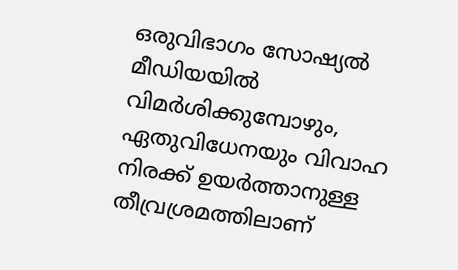ഒരുവിഭാഗം സോഷ്യൽ മീഡിയയിൽ വിമർശിക്കുമ്പോഴും, ഏതുവിധേനയും വിവാഹ നിരക്ക് ഉയർത്താനുള്ള തീവ്രശ്രമത്തിലാണ്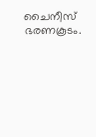ചൈനീസ് ഭരണകൂടം.